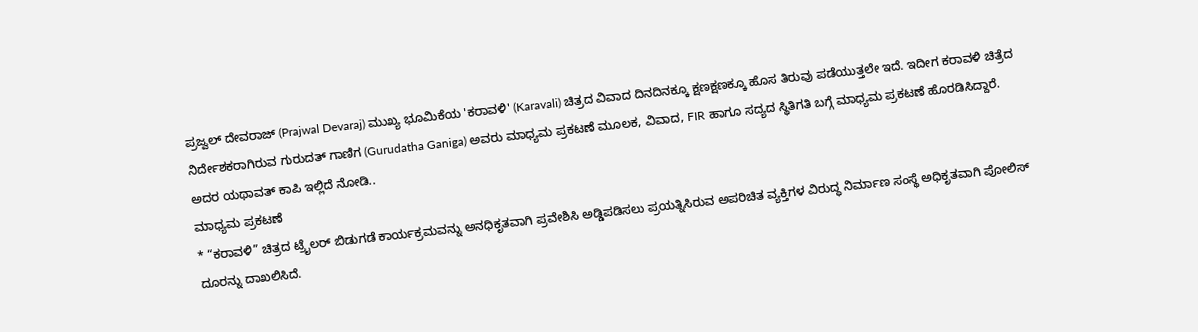ಪ್ರಜ್ವಲ್ ದೇವರಾಜ್ (Prajwal Devaraj) ಮುಖ್ಯ ಭೂಮಿಕೆಯ 'ಕರಾವಳಿ' (Karavali) ಚಿತ್ರದ ವಿವಾದ ದಿನದಿನಕ್ಕೂ ಕ್ಷಣಕ್ಷಣಕ್ಕೂ ಹೊಸ ತಿರುವು ಪಡೆಯುತ್ತಲೇ ಇದೆ. ಇದೀಗ ಕರಾವಳಿ ಚಿತ್ರೆದ ನಿರ್ದೇಶಕರಾಗಿರುವ ಗುರುದತ್ ಗಾಣಿಗ (Gurudatha Ganiga) ಅವರು ಮಾಧ್ಯಮ ಪ್ರಕಟಣೆ ಮೂಲಕ, ವಿವಾದ, FIR ಹಾಗೂ ಸದ್ಯದ ಸ್ಥಿತಿಗತಿ ಬಗ್ಗೆ ಮಾಧ್ಯಮ ಪ್ರಕಟಣೆ ಹೊರಡಿಸಿದ್ದಾರೆ. ಅದರ ಯಥಾವತ್ ಕಾಪಿ ಇಲ್ಲಿದೆ ನೋಡಿ..
ಮಾಧ್ಯಮ ಪ್ರಕಟಣೆ
* “ಕರಾವಳಿ” ಚಿತ್ರದ ಟ್ರೈಲರ್ ಬಿಡುಗಡೆ ಕಾರ್ಯಕ್ರಮವನ್ನು ಅನಧಿಕೃತವಾಗಿ ಪ್ರವೇಶಿಸಿ ಅಡ್ಡಿಪಡಿಸಲು ಪ್ರಯತ್ನಿಸಿರುವ ಅಪರಿಚಿತ ವ್ಯಕ್ತಿಗಳ ವಿರುದ್ಧ ನಿರ್ಮಾಣ ಸಂಸ್ಥೆ ಅಧಿಕೃತವಾಗಿ ಪೋಲಿಸ್ ದೂರನ್ನು ದಾಖಲಿಸಿದೆ.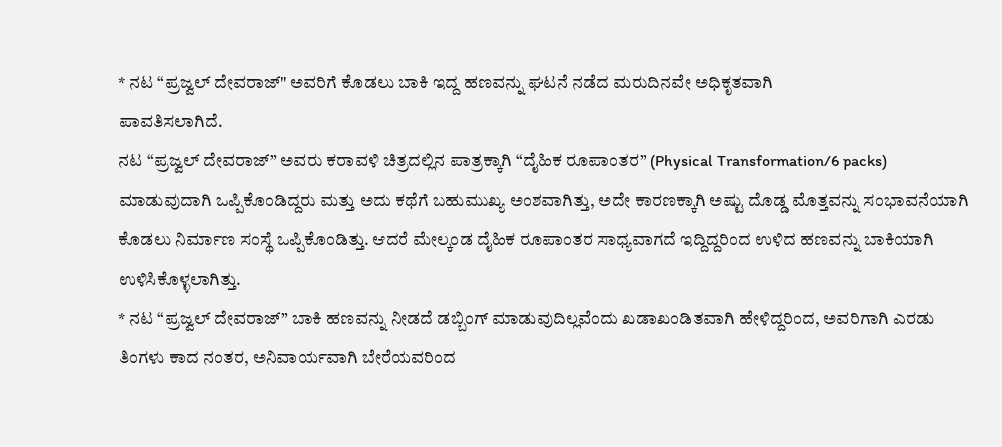* ನಟ “ಪ್ರಜ್ವಲ್ ದೇವರಾಜ್" ಅವರಿಗೆ ಕೊಡಲು ಬಾಕಿ ಇದ್ದ ಹಣವನ್ನು ಘಟನೆ ನಡೆದ ಮರುದಿನವೇ ಅಧಿಕೃತವಾಗಿ
ಪಾವತಿಸಲಾಗಿದೆ.
ನಟ “ಪ್ರಜ್ವಲ್ ದೇವರಾಜ್” ಅವರು ಕರಾವಳಿ ಚಿತ್ರದಲ್ಲಿನ ಪಾತ್ರಕ್ಕಾಗಿ “ದೈಹಿಕ ರೂಪಾಂತರ” (Physical Transformation/6 packs) ಮಾಡುವುದಾಗಿ ಒಪ್ಪಿಕೊಂಡಿದ್ದರು ಮತ್ತು ಅದು ಕಥೆಗೆ ಬಹುಮುಖ್ಯ ಅಂಶವಾಗಿತ್ತು, ಅದೇ ಕಾರಣಕ್ಕಾಗಿ ಅಷ್ಟು ದೊಡ್ಡ ಮೊತ್ತವನ್ನು ಸಂಭಾವನೆಯಾಗಿ ಕೊಡಲು ನಿರ್ಮಾಣ ಸಂಸ್ಥೆ ಒಪ್ಪಿಕೊಂಡಿತ್ತು. ಆದರೆ ಮೇಲ್ಕಂಡ ದೈಹಿಕ ರೂಪಾಂತರ ಸಾಧ್ಯವಾಗದೆ ಇದ್ದಿದ್ದರಿಂದ ಉಳಿದ ಹಣವನ್ನು ಬಾಕಿಯಾಗಿ ಉಳಿಸಿಕೊಳ್ಳಲಾಗಿತ್ತು.
* ನಟ “ಪ್ರಜ್ವಲ್ ದೇವರಾಜ್” ಬಾಕಿ ಹಣವನ್ನು ನೀಡದೆ ಡಬ್ಬಿಂಗ್ ಮಾಡುವುದಿಲ್ಲವೆಂದು ಖಡಾಖಂಡಿತವಾಗಿ ಹೇಳಿದ್ದರಿಂದ, ಅವರಿಗಾಗಿ ಎರಡು ತಿಂಗಳು ಕಾದ ನಂತರ, ಅನಿವಾರ್ಯವಾಗಿ ಬೇರೆಯವರಿಂದ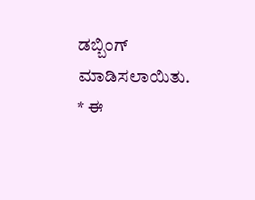ಡಬ್ಬಿಂಗ್ ಮಾಡಿಸಲಾಯಿತು.
* ಈ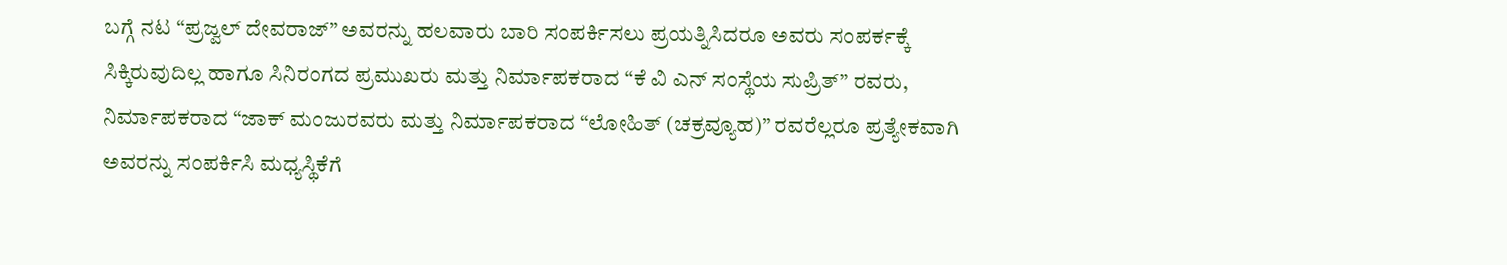ಬಗ್ಗೆ ನಟ “ಪ್ರಜ್ವಲ್ ದೇವರಾಜ್” ಅವರನ್ನು ಹಲವಾರು ಬಾರಿ ಸಂಪರ್ಕಿಸಲು ಪ್ರಯತ್ನಿಸಿದರೂ ಅವರು ಸಂಪರ್ಕಕ್ಕೆ ಸಿಕ್ಕಿರುವುದಿಲ್ಲ ಹಾಗೂ ಸಿನಿರಂಗದ ಪ್ರಮುಖರು ಮತ್ತು ನಿರ್ಮಾಪಕರಾದ “ಕೆ ವಿ ಎನ್ ಸಂಸ್ಥೆಯ ಸುಪ್ರಿತ್” ರವರು, ನಿರ್ಮಾಪಕರಾದ “ಜಾಕ್ ಮಂಜುರವರು ಮತ್ತು ನಿರ್ಮಾಪಕರಾದ “ಲೋಹಿತ್ (ಚಕ್ರವ್ಯೂಹ)” ರವರೆಲ್ಲರೂ ಪ್ರತ್ಯೇಕವಾಗಿ ಅವರನ್ನು ಸಂಪರ್ಕಿಸಿ ಮಧ್ಯಸ್ಥಿಕೆಗೆ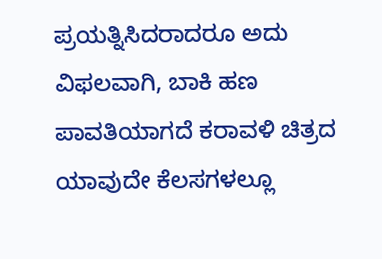ಪ್ರಯತ್ನಿಸಿದರಾದರೂ ಅದು ವಿಫಲವಾಗಿ, ಬಾಕಿ ಹಣ ಪಾವತಿಯಾಗದೆ ಕರಾವಳಿ ಚಿತ್ರದ ಯಾವುದೇ ಕೆಲಸಗಳಲ್ಲೂ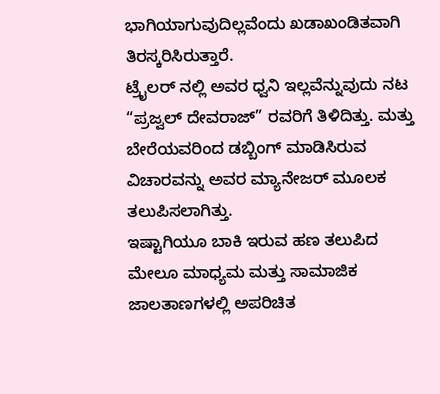ಭಾಗಿಯಾಗುವುದಿಲ್ಲವೆಂದು ಖಡಾಖಂಡಿತವಾಗಿ ತಿರಸ್ಕರಿಸಿರುತ್ತಾರೆ.
ಟ್ರೈಲರ್ ನಲ್ಲಿ ಅವರ ಧ್ವನಿ ಇಲ್ಲವೆನ್ನುವುದು ನಟ “ಪ್ರಜ್ವಲ್ ದೇವರಾಜ್” ರವರಿಗೆ ತಿಳಿದಿತ್ತು. ಮತ್ತು ಬೇರೆಯವರಿಂದ ಡಬ್ಬಿಂಗ್ ಮಾಡಿಸಿರುವ ವಿಚಾರವನ್ನು ಅವರ ಮ್ಯಾನೇಜರ್ ಮೂಲಕ ತಲುಪಿಸಲಾಗಿತ್ತು.
ಇಷ್ಟಾಗಿಯೂ ಬಾಕಿ ಇರುವ ಹಣ ತಲುಪಿದ ಮೇಲೂ ಮಾಧ್ಯಮ ಮತ್ತು ಸಾಮಾಜಿಕ ಜಾಲತಾಣಗಳಲ್ಲಿ ಅಪರಿಚಿತ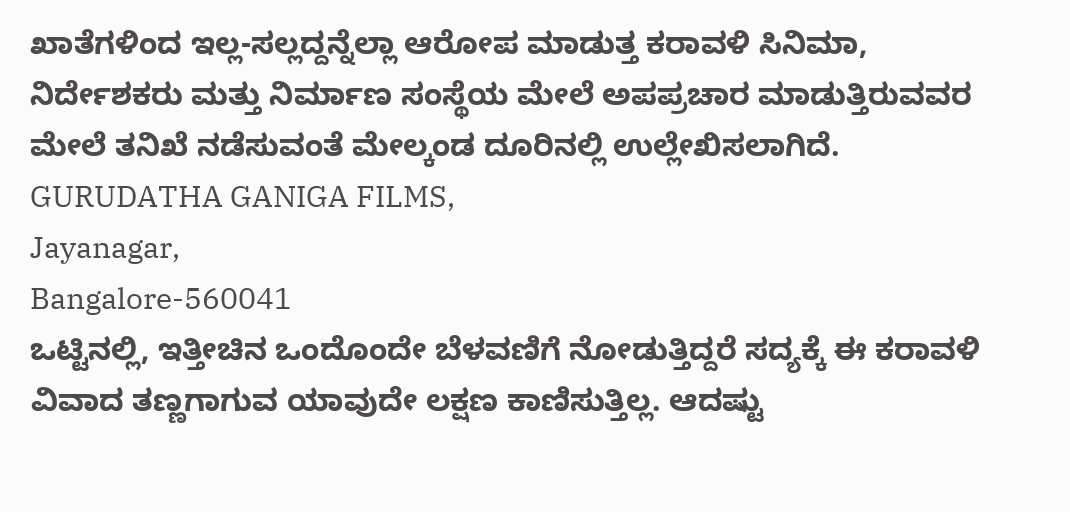ಖಾತೆಗಳಿಂದ ಇಲ್ಲ-ಸಲ್ಲದ್ದನ್ನೆಲ್ಲಾ ಆರೋಪ ಮಾಡುತ್ತ ಕರಾವಳಿ ಸಿನಿಮಾ, ನಿರ್ದೇಶಕರು ಮತ್ತು ನಿರ್ಮಾಣ ಸಂಸ್ಥೆಯ ಮೇಲೆ ಅಪಪ್ರಚಾರ ಮಾಡುತ್ತಿರುವವರ ಮೇಲೆ ತನಿಖೆ ನಡೆಸುವಂತೆ ಮೇಲ್ಕಂಡ ದೂರಿನಲ್ಲಿ ಉಲ್ಲೇಖಿಸಲಾಗಿದೆ.
GURUDATHA GANIGA FILMS,
Jayanagar,
Bangalore-560041
ಒಟ್ಟಿನಲ್ಲಿ, ಇತ್ತೀಚಿನ ಒಂದೊಂದೇ ಬೆಳವಣಿಗೆ ನೋಡುತ್ತಿದ್ದರೆ ಸದ್ಯಕ್ಕೆ ಈ ಕರಾವಳಿ ವಿವಾದ ತಣ್ಣಗಾಗುವ ಯಾವುದೇ ಲಕ್ಷಣ ಕಾಣಿಸುತ್ತಿಲ್ಲ. ಆದಷ್ಟು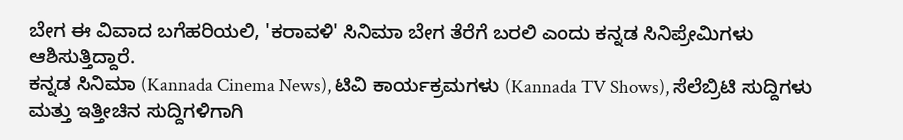ಬೇಗ ಈ ವಿವಾದ ಬಗೆಹರಿಯಲಿ, 'ಕರಾವಳಿ' ಸಿನಿಮಾ ಬೇಗ ತೆರೆಗೆ ಬರಲಿ ಎಂದು ಕನ್ನಡ ಸಿನಿಪ್ರೇಮಿಗಳು ಆಶಿಸುತ್ತಿದ್ದಾರೆ.
ಕನ್ನಡ ಸಿನಿಮಾ (Kannada Cinema News), ಟಿವಿ ಕಾರ್ಯಕ್ರಮಗಳು (Kannada TV Shows), ಸೆಲೆಬ್ರಿಟಿ ಸುದ್ದಿಗಳು ಮತ್ತು ಇತ್ತೀಚಿನ ಸುದ್ದಿಗಳಿಗಾಗಿ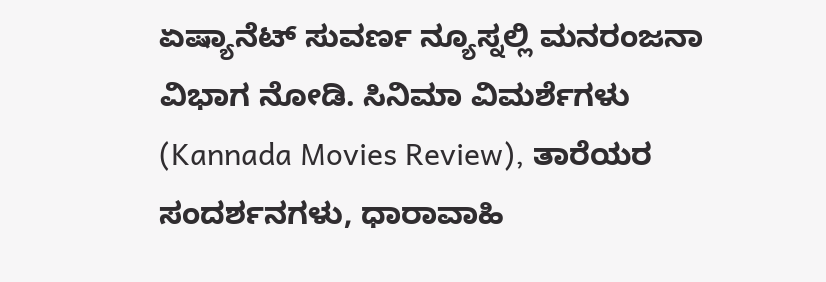ಏಷ್ಯಾನೆಟ್ ಸುವರ್ಣ ನ್ಯೂಸ್ನಲ್ಲಿ ಮನರಂಜನಾ ವಿಭಾಗ ನೋಡಿ. ಸಿನಿಮಾ ವಿಮರ್ಶೆಗಳು (Kannada Movies Review), ತಾರೆಯರ ಸಂದರ್ಶನಗಳು, ಧಾರಾವಾಹಿ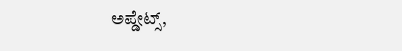ಅಪ್ಡೇಟ್ಸ್,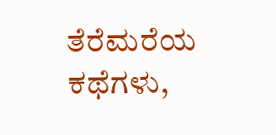ತೆರೆಮರೆಯ ಕಥೆಗಳು,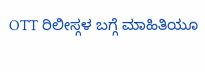OTT ರಿಲೀಸ್ಗಳ ಬಗ್ಗೆ ಮಾಹಿತಿಯೂ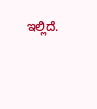ಇಲ್ಲಿದೆ.